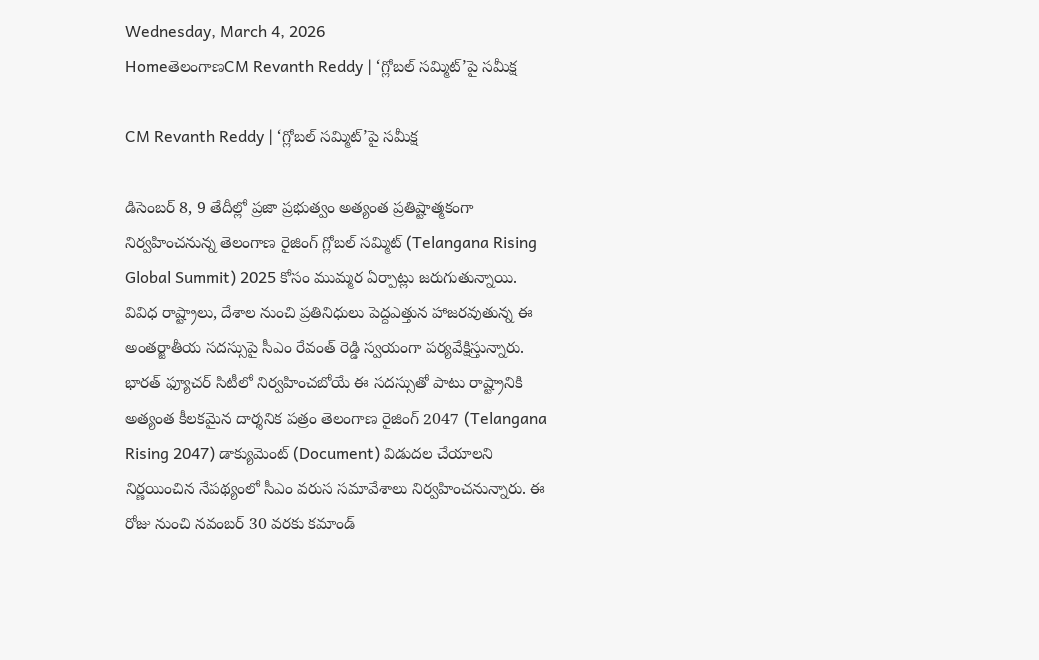Wednesday, March 4, 2026
HomeతెలంగాణCM Revanth Reddy | ‘గ్లోబల్ సమ్మిట్‌’పై సమీక్ష

CM Revanth Reddy | ‘గ్లోబల్ సమ్మిట్‌’పై సమీక్ష

డిసెంబర్ 8, 9 తేదీల్లో ప్రజా ప్రభుత్వం అత్యంత ప్రతిష్టాత్మకంగా నిర్వహించనున్న తెలంగాణ రైజింగ్ గ్లోబల్ సమ్మిట్‌ (Telangana Rising Global Summit) 2025 కోసం ముమ్మర ఏర్పాట్లు జరుగుతున్నాయి. వివిధ రాష్ట్రాలు, దేశాల నుంచి ప్రతినిధులు పెద్దఎత్తున హాజరవుతున్న ఈ అంతర్జాతీయ సదస్సుపై సీఎం రేవంత్ రెడ్డి స్వయంగా పర్యవేక్షిస్తున్నారు. భారత్ ఫ్యూచర్ సిటీలో నిర్వహించబోయే ఈ సదస్సుతో పాటు రాష్ట్రానికి అత్యంత కీలకమైన దార్శనిక పత్రం తెలంగాణ రైజింగ్ 2047 (Telangana Rising 2047) డాక్యుమెంట్ (Document) విడుదల చేయాలని నిర్ణయించిన నేపథ్యంలో సీఎం వరుస సమావేశాలు నిర్వహించనున్నారు. ఈ రోజు నుంచి నవంబర్ 30 వరకు కమాండ్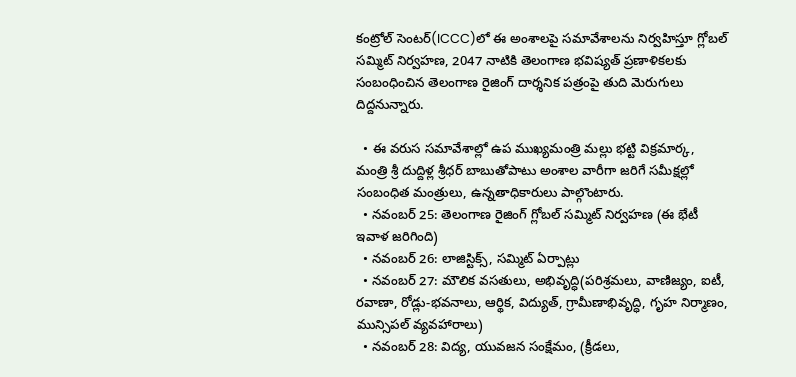కంట్రోల్ సెంటర్(ICCC)లో ఈ అంశాలపై సమావేశాలను నిర్వహిస్తూ గ్లోబల్ సమ్మిట్ నిర్వహణ, 2047 నాటికి తెలంగాణ భవిష్యత్ ప్రణాళికలకు సంబంధించిన తెలంగాణ రైజింగ్ దార్శనిక పత్రంపై తుది మెరుగులు దిద్దనున్నారు.

  • ఈ వరుస సమావేశాల్లో ఉప ముఖ్యమంత్రి మల్లు భట్టి విక్రమార్క, మంత్రి శ్రీ దుద్దిళ్ల శ్రీధర్ బాబుతోపాటు అంశాల వారీగా జరిగే సమీక్షల్లో సంబంధిత మంత్రులు, ఉన్నతాధికారులు పాల్గొంటారు.
  • నవంబర్ 25: తెలంగాణ రైజింగ్ గ్లోబల్ సమ్మిట్ నిర్వహణ (ఈ భేటీ ఇవాళ జరిగింది)
  • నవంబర్‌ 26: లాజిస్టిక్స్‌, సమ్మిట్ ఏర్పాట్లు
  • నవంబర్‌ 27: మౌలిక వసతులు, అభివృద్ధి(పరిశ్రమలు, వాణిజ్యం, ఐటీ, రవాణా, రోడ్లు-భవనాలు, ఆర్థిక, విద్యుత్, గ్రామీణాభివృద్ధి, గృహ నిర్మాణం, మున్సిపల్ వ్యవహారాలు)
  • నవంబర్‌ 28: విద్య, యువజన సంక్షేమం, (క్రీడలు,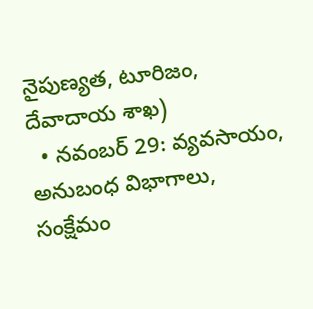నైపుణ్యత, టూరిజం, దేవాదాయ శాఖ)
  • నవంబర్‌ 29: వ్యవసాయం, అనుబంధ విభాగాలు, సంక్షేమం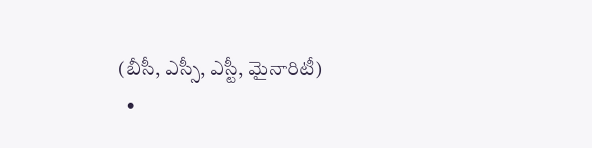(బీసీ, ఎస్సీ, ఎస్టీ, మైనారిటీ)
  •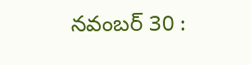నవంబర్ 30 :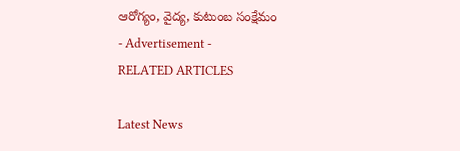ఆరోగ్యం, వైద్య, కుటుంబ సంక్షేమం
- Advertisement -
RELATED ARTICLES

Latest News